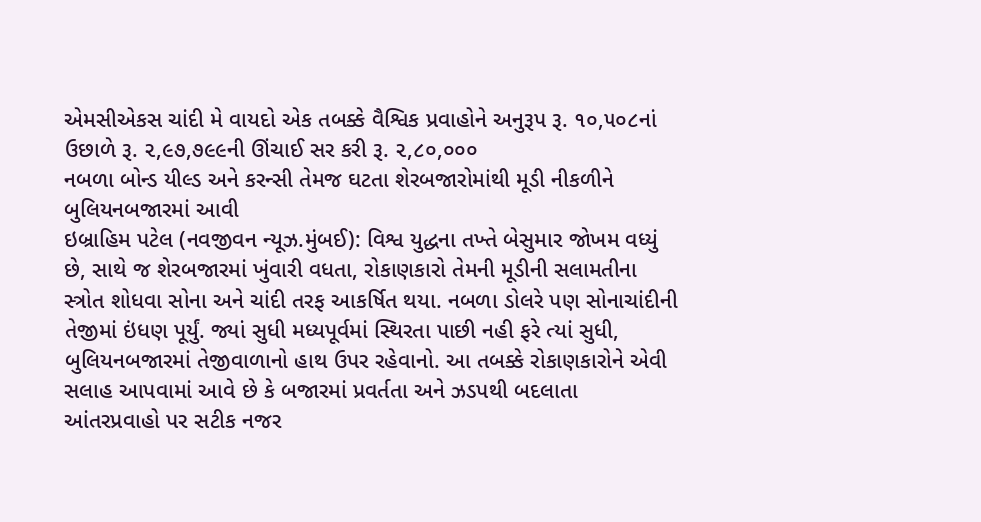એમસીએકસ ચાંદી મે વાયદો એક તબક્કે વૈશ્વિક પ્રવાહોને અનુરૂપ રૂ. ૧૦,૫૦૮નાં ઉછાળે રૂ. ૨,૯૭,૭૯૯ની ઊંચાઈ સર કરી રૂ. ૨,૮૦,૦૦૦
નબળા બોન્ડ યીલ્ડ અને કરન્સી તેમજ ઘટતા શેરબજારોમાંથી મૂડી નીકળીને બુલિયનબજારમાં આવી
ઇબ્રાહિમ પટેલ (નવજીવન ન્યૂઝ.મુંબઈ): વિશ્વ યુદ્ધના તખ્તે બેસુમાર જોખમ વધ્યું છે, સાથે જ શેરબજારમાં ખુંવારી વધતા, રોકાણકારો તેમની મૂડીની સલામતીના સ્ત્રોત શોધવા સોના અને ચાંદી તરફ આકર્ષિત થયા. નબળા ડોલરે પણ સોનાચાંદીની તેજીમાં ઇંધણ પૂર્યું. જ્યાં સુધી મધ્યપૂર્વમાં સ્થિરતા પાછી નહી ફરે ત્યાં સુધી, બુલિયનબજારમાં તેજીવાળાનો હાથ ઉપર રહેવાનો. આ તબક્કે રોકાણકારોને એવી સલાહ આપવામાં આવે છે કે બજારમાં પ્રવર્તતા અને ઝડપથી બદલાતા આંતરપ્રવાહો પર સટીક નજર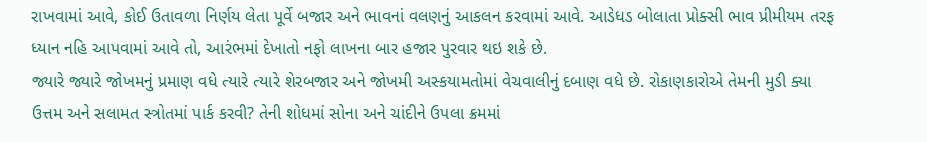રાખવામાં આવે, કોઈ ઉતાવળા નિર્ણય લેતા પૂર્વે બજાર અને ભાવનાં વલણનું આકલન કરવામાં આવે. આડેધડ બોલાતા પ્રોક્સી ભાવ પ્રીમીયમ તરફ ધ્યાન નહિ આપવામાં આવે તો, આરંભમાં દેખાતો નફો લાખના બાર હજાર પુરવાર થઇ શકે છે.
જ્યારે જ્યારે જોખમનું પ્રમાણ વધે ત્યારે ત્યારે શેરબજાર અને જોખમી અસ્કયામતોમાં વેચવાલીનું દબાણ વધે છે. રોકાણકારોએ તેમની મુડી ક્યા ઉત્તમ અને સલામત સ્ત્રોતમાં પાર્ક કરવી? તેની શોધમાં સોના અને ચાંદીને ઉપલા ક્રમમાં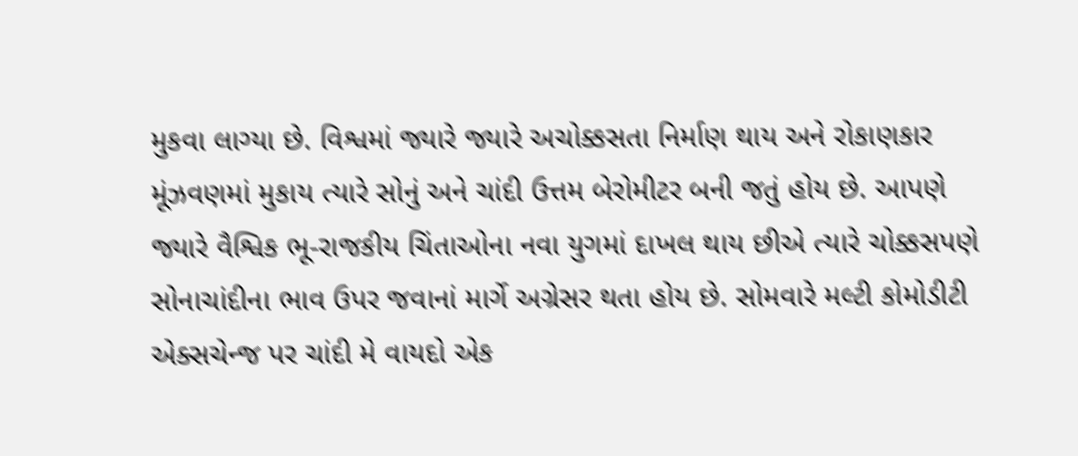મુકવા લાગ્યા છે. વિશ્વમાં જ્યારે જ્યારે અચોક્કસતા નિર્માણ થાય અને રોકાણકાર મૂંઝવણમાં મુકાય ત્યારે સોનું અને ચાંદી ઉત્તમ બેરોમીટર બની જતું હોય છે. આપણે જ્યારે વૈશ્વિક ભૂ-રાજકીય ચિંતાઓના નવા યુગમાં દાખલ થાય છીએ ત્યારે ચોક્કસપણે સોનાચાંદીના ભાવ ઉપર જવાનાં માર્ગે અગ્રેસર થતા હોય છે. સોમવારે મલ્ટી કોમોડીટી એક્સચેન્જ પર ચાંદી મે વાયદો એક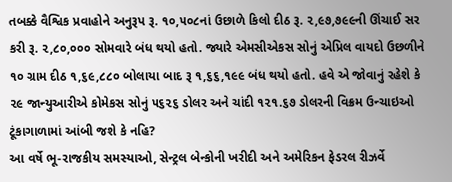તબક્કે વૈશ્વિક પ્રવાહોને અનુરૂપ રૂ. ૧૦,૫૦૮નાં ઉછાળે કિલો દીઠ રૂ. ૨,૯૭,૭૯૯ની ઊંચાઈ સર કરી રૂ. ૨,૮૦,૦૦૦ સોમવારે બંધ થયો હતો. જ્યારે એમસીએકસ સોનું એપ્રિલ વાયદો ઉછળીને ૧૦ ગ્રામ દીઠ ૧,૬૯,૮૮૦ બોલાયા બાદ રૂ ૧,૬૬,૧૯૯ બંધ થયો હતો. હવે એ જોવાનું રહેશે કે ૨૯ જાન્યુઆરીએ કોમેકસ સોનું ૫૬૨૬ ડોલર અને ચાંદી ૧૨૧.૬૭ ડોલરની વિક્રમ ઉન્ચાઇઓ ટૂંકાગાળામાં આંબી જશે કે નહિ?
આ વર્ષે ભૂ-રાજકીય સમસ્યાઓ, સેન્ટ્રલ બેન્કોની ખરીદી અને અમેરિકન ફેડરલ રીઝર્વે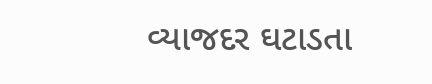વ્યાજદર ઘટાડતા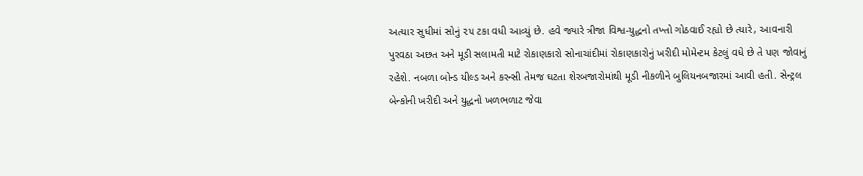અત્યાર સુધીમાં સોનું ૨૫ ટકા વધી આવ્યું છે. હવે જ્યારે ત્રીજા વિશ્વ-યુદ્ધનો તખ્તો ગોઠવાઈ રહ્યો છે ત્યારે, આવનારી પુરવઠા અછત અને મૂડી સલામતી માટે રોકાણકારો સોનાચાંદીમાં રોકાણકારોનું ખરીદી મોમેન્ટમ કેટલું વધે છે તે પણ જોવાનું રહેશે. નબળા બોન્ડ યીલ્ડ અને કરન્સી તેમજ ઘટતા શેરબજારોમાંથી મૂડી નીકળીને બુલિયનબજારમાં આવી હતી. સેન્ટ્રલ બેન્કોની ખરીદી અને યુદ્ધનો ખળભળાટ જેવા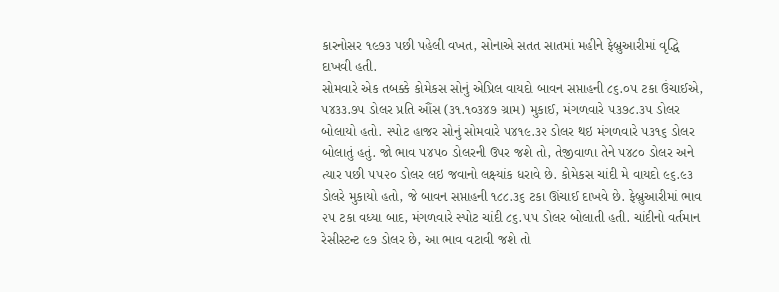કારનોસર ૧૯૭૩ પછી પહેલી વખત, સોનાએ સતત સાતમાં મહીને ફેબ્રુઆરીમાં વૃદ્ધિ દાખવી હતી.
સોમવારે એક તબક્કે કોમેકસ સોનું એપ્રિલ વાયદો બાવન સપ્તાહની ૮૬.૦૫ ટકા ઉંચાઈએ, ૫૪૩૩.૭૫ ડોલર પ્રતિ ઔંસ (૩૧.૧૦૩૪૭ ગ્રામ) મુકાઈ, મંગળવારે ૫૩૭૮.૩૫ ડોલર બોલાયો હતો. સ્પોટ હાજર સોનું સોમવારે ૫૪૧૯.૩૨ ડોલર થઇ મંગળવારે ૫૩૧૬ ડોલર બોલાતું હતું. જો ભાવ ૫૪૫૦ ડોલરની ઉપર જશે તો, તેજીવાળા તેને ૫૪૮૦ ડોલર અને ત્યાર પછી ૫૫૨૦ ડોલર લઇ જવાનો લક્ષ્યાંક ધરાવે છે. કોમેકસ ચાંદી મે વાયદો ૯૬.૯૩ ડોલરે મુકાયો હતો, જે બાવન સપ્તાહની ૧૮૮.૩૬ ટકા ઊંચાઈ દાખવે છે. ફેબ્રુઆરીમાં ભાવ ૨૫ ટકા વધ્યા બાદ, મંગળવારે સ્પોટ ચાંદી ૮૬.૫૫ ડોલર બોલાતી હતી. ચાંદીનો વર્તમાન રેસીસ્ટન્ટ ૯૭ ડોલર છે, આ ભાવ વટાવી જશે તો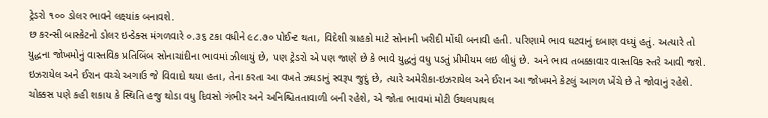ટ્રેડરો ૧૦૦ ડોલર ભાવને લક્ષ્યાંક બનાવશે.
છ કરન્સી બાસ્કેટનો ડોલર ઇન્ડેક્સ મંગળવારે ૦.૩૬ ટકા વધીને ૯૮.૭૦ પોઈન્ટ થતા, વિદેશી ગ્રાહકો માટે સોનાની ખરીદી મોંઘી બનાવી હતી. પરિણામે ભાવ ઘટવાનું દબાણ વધ્યું હતું. અત્યારે તો યુદ્ધના જોખમોનું વાસ્તવિક પ્રતિબિંબ સોનાચાંદીના ભાવમાં ઝીલાયું છે, પણ ટ્રેડરો એ પણ જાણે છે કે ભાવે યુદ્ધનું વધુ પડતું પ્રીમીયમ લઇ લીધું છે. અને ભાવ તબક્કાવાર વાસ્તવિક સ્તરે આવી જશે. ઇઝરાયેલ અને ઈરાન વચ્ચે અગાઉ જે વિવાદો થયા હતા, તેના કરતા આ વખતે ઝઘડાનું સ્વરૂપ જુદું છે, ત્યારે અમેરીકા-ઇઝરાયેલ અને ઈરાન આ જોખમને કેટલું આગળ ખેંચે છે તે જોવાનું રહેશે. ચોક્કસ પણે કહી શકાય કે સ્થિતિ હજુ થોડા વધુ દિવસો ગંભીર અને અનિશ્ચિતતાવાળી બની રહેશે, એ જોતા ભાવમાં મોટી ઉથલપાથલ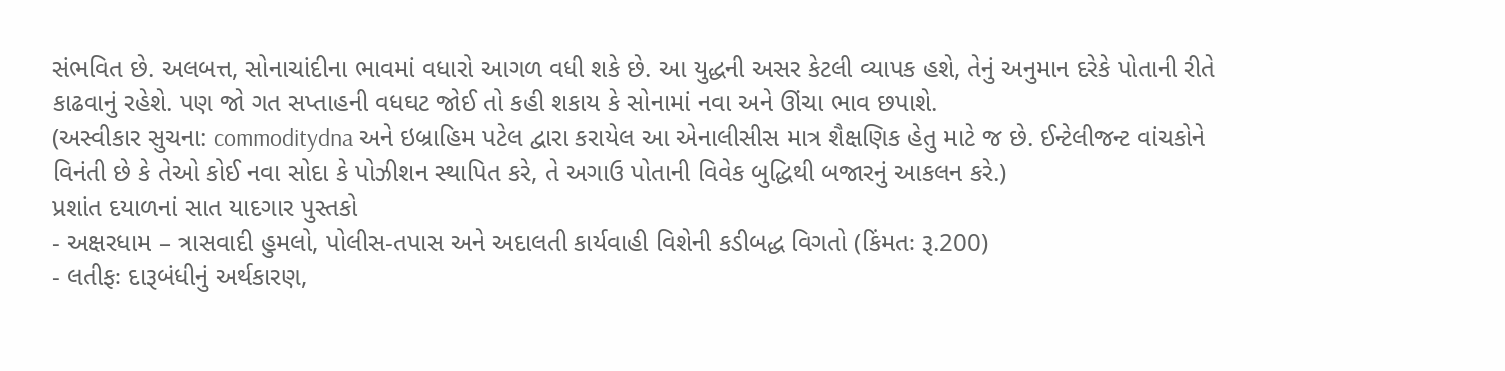સંભવિત છે. અલબત્ત, સોનાચાંદીના ભાવમાં વધારો આગળ વધી શકે છે. આ યુદ્ધની અસર કેટલી વ્યાપક હશે, તેનું અનુમાન દરેકે પોતાની રીતે કાઢવાનું રહેશે. પણ જો ગત સપ્તાહની વધઘટ જોઈ તો કહી શકાય કે સોનામાં નવા અને ઊંચા ભાવ છપાશે.
(અસ્વીકાર સુચના: commoditydna અને ઇબ્રાહિમ પટેલ દ્વારા કરાયેલ આ એનાલીસીસ માત્ર શૈક્ષણિક હેતુ માટે જ છે. ઈન્ટેલીજન્ટ વાંચકોને વિનંતી છે કે તેઓ કોઈ નવા સોદા કે પોઝીશન સ્થાપિત કરે, તે અગાઉ પોતાની વિવેક બુદ્ધિથી બજારનું આકલન કરે.)
પ્રશાંત દયાળનાં સાત યાદગાર પુસ્તકો
- અક્ષરધામ – ત્રાસવાદી હુમલો, પોલીસ-તપાસ અને અદાલતી કાર્યવાહી વિશેની કડીબદ્ધ વિગતો (કિંમતઃ રૂ.200)
- લતીફઃ દારૂબંધીનું અર્થકારણ,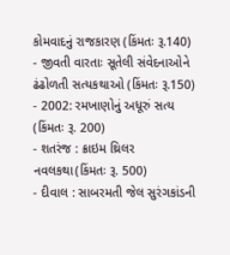કોમવાદનું રાજકારણ (કિંમતઃ રૂ.140)
- જીવતી વારતાઃ સૂતેલી સંવેદનાઓને ઢંઢોળતી સત્યકથાઓ (કિંમતઃ રૂ.150)
- 2002: રમખાણોનું અધૂરું સત્ય (કિંમતઃ રૂ. 200)
- શતરંજ : ક્રાઇમ થ્રિલર નવલકથા(કિંમતઃ રૂ. 500)
- દીવાલ : સાબરમતી જેલ સુરંગકાંડની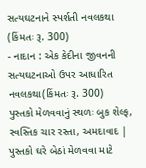સત્યઘટનાને સ્પર્શતી નવલકથા (કિંમતઃ રૂ. 300)
- નાદાન : એક કેદીના જીવનની સત્યઘટનાઓ ઉપર આધારિત નવલકથા(કિંમતઃ રૂ. 300)
પુસ્તકો મેળવવાનું સ્થળઃ બુક શેલ્ફ, સ્વસ્તિક ચાર રસ્તા, અમદાવાદ | પુસ્તકો ઘરે બેઠાં મેળવવા માટે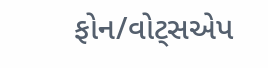ફોન/વોટ્સએપ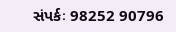સંપર્કઃ 98252 90796